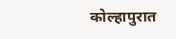कोल्हापुरात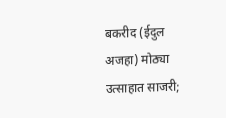बकरीद (ईदुल अजहा) मोठ्या उत्साहात साजरी;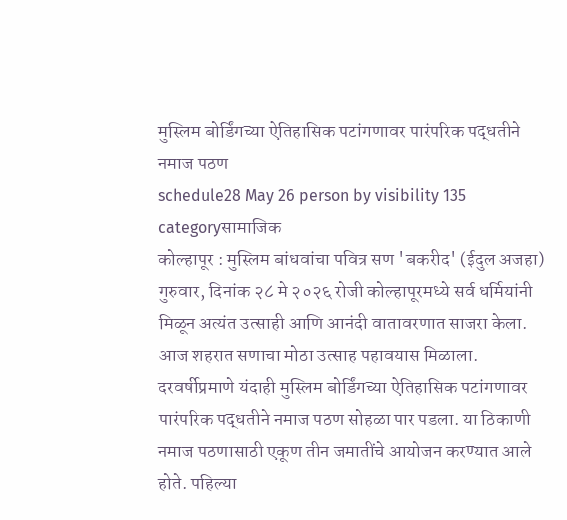मुस्लिम बोर्डिंगच्या ऐतिहासिक पटांगणावर पारंपरिक पद्धतीने नमाज पठण
schedule28 May 26 person by visibility 135 categoryसामाजिक
कोल्हापूर : मुस्लिम बांधवांचा पवित्र सण 'बकरीद' (ईदुल अजहा) गुरुवार, दिनांक २८ मे २०२६ रोजी कोल्हापूरमध्ये सर्व धर्मियांनी मिळून अत्यंत उत्साही आणि आनंदी वातावरणात साजरा केला. आज शहरात सणाचा मोठा उत्साह पहावयास मिळाला.
दरवर्षीप्रमाणे यंदाही मुस्लिम बोर्डिंगच्या ऐतिहासिक पटांगणावर पारंपरिक पद्धतीने नमाज पठण सोहळा पार पडला. या ठिकाणी नमाज पठणासाठी एकूण तीन जमातींचे आयोजन करण्यात आले होते. पहिल्या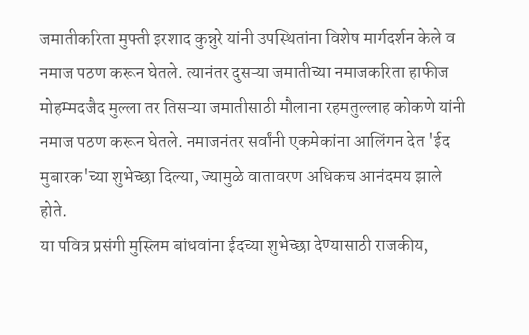जमातीकरिता मुफ्ती इरशाद कुन्नुरे यांनी उपस्थितांना विशेष मार्गदर्शन केले व नमाज पठण करून घेतले. त्यानंतर दुसऱ्या जमातीच्या नमाजकरिता हाफीज मोहम्मदजैद मुल्ला तर तिसऱ्या जमातीसाठी मौलाना रहमतुल्लाह कोकणे यांनी नमाज पठण करून घेतले. नमाजनंतर सर्वांनी एकमेकांना आलिंगन देत 'ईद मुबारक'च्या शुभेच्छा दिल्या, ज्यामुळे वातावरण अधिकच आनंदमय झाले होते.
या पवित्र प्रसंगी मुस्लिम बांधवांना ईदच्या शुभेच्छा देण्यासाठी राजकीय,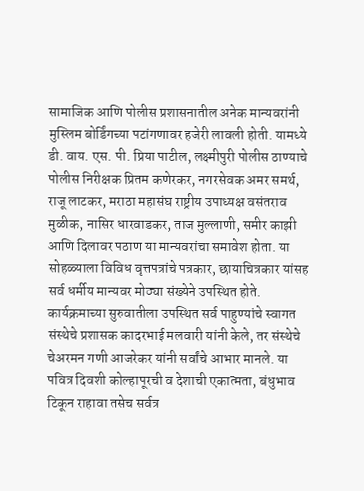सामाजिक आणि पोलीस प्रशासनातील अनेक मान्यवरांनी मुस्लिम बोर्डिंगच्या पटांगणावर हजेरी लावली होती. यामध्ये डी. वाय. एस. पी. प्रिया पाटील, लक्ष्मीपुरी पोलीस ठाण्याचे पोलीस निरीक्षक प्रितम कणेरकर, नगरसेवक अमर समर्थ, राजू लाटकर, मराठा महासंघ राष्ट्रीय उपाध्यक्ष वसंतराव मुळीक, नासिर धारवाडकर, ताज मुल्लाणी, समीर काझी आणि दिलावर पठाण या मान्यवरांचा समावेश होता. या सोहळ्याला विविध वृत्तपत्रांचे पत्रकार, छायाचित्रकार यांसह सर्व धर्मीय मान्यवर मोठ्या संख्येने उपस्थित होते.
कार्यक्रमाच्या सुरुवातीला उपस्थित सर्व पाहुण्यांचे स्वागत संस्थेचे प्रशासक कादरभाई मलवारी यांनी केले, तर संस्थेचे चेअरमन गणी आजरेकर यांनी सर्वांचे आभार मानले. या पवित्र दिवशी कोल्हापूरची व देशाची एकात्मता, बंधुभाव टिकून राहावा तसेच सर्वत्र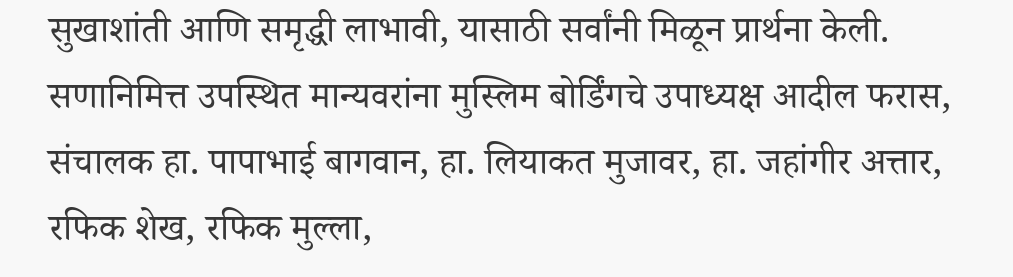सुखाशांती आणि समृद्धी लाभावी, यासाठी सर्वांनी मिळून प्रार्थना केली. सणानिमित्त उपस्थित मान्यवरांना मुस्लिम बोर्डिंगचे उपाध्यक्ष आदील फरास, संचालक हा. पापाभाई बागवान, हा. लियाकत मुजावर, हा. जहांगीर अत्तार, रफिक शेख, रफिक मुल्ला,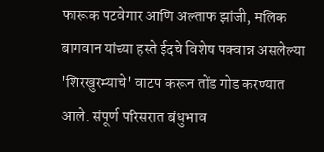फारूक पटवेगार आणि अल्ताफ झांजी, मलिक बागवान यांच्या हस्ते ईदचे विशेष पक्वान्न असलेल्या 'शिरखुरम्याचे' वाटप करून तोंड गोड करण्यात आले. संपूर्ण परिसरात बंधुभाव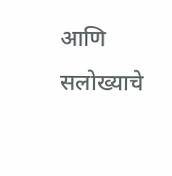आणि सलोख्याचे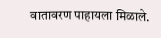वातावरण पाहायला मिळाले.